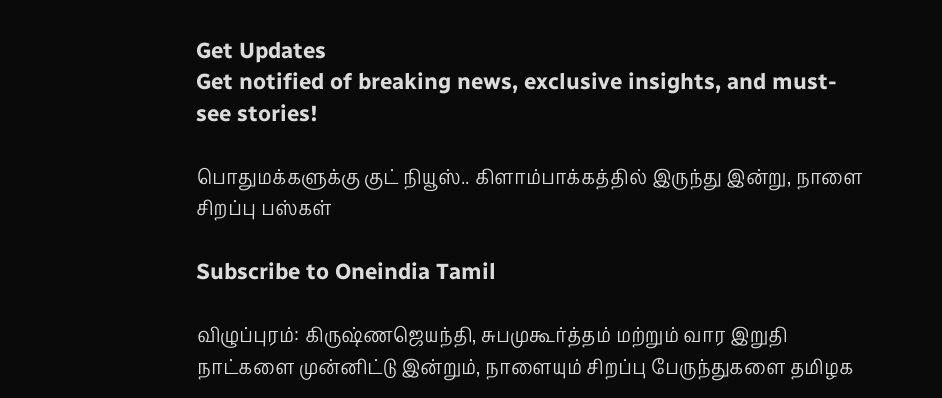Get Updates
Get notified of breaking news, exclusive insights, and must-see stories!

பொதுமக்களுக்கு குட் நியூஸ்.. கிளாம்பாக்கத்தில் இருந்து இன்று, நாளை சிறப்பு பஸ்கள்

Subscribe to Oneindia Tamil

விழுப்புரம்: கிருஷ்ணஜெயந்தி, சுபமுகூர்த்தம் மற்றும் வார இறுதி நாட்களை முன்னிட்டு இன்றும், நாளையும் சிறப்பு பேருந்துகளை தமிழக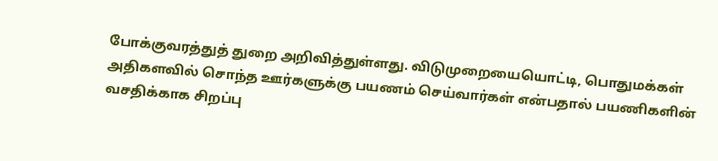போக்குவரத்துத் துறை அறிவித்துள்ளது. விடுமுறையையொட்டி, பொதுமக்கள் அதிகளவில் சொந்த ஊர்களுக்கு பயணம் செய்வார்கள் என்பதால் பயணிகளின் வசதிக்காக சிறப்பு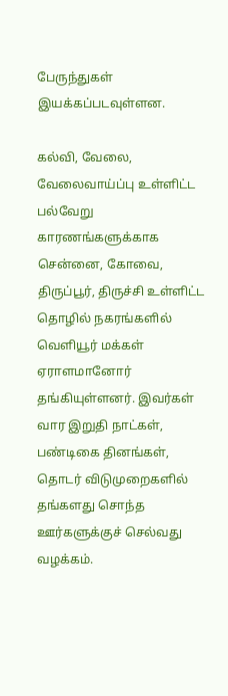பேருந்துகள் இயக்கப்படவுள்ளன.

கல்வி, வேலை, வேலைவாய்ப்பு உள்ளிட்ட பல்வேறு காரணங்களுக்காக சென்னை, கோவை, திருப்பூர், திருச்சி உள்ளிட்ட தொழில் நகரங்களில் வெளியூர் மக்கள் ஏராளமானோர் தங்கியுள்ளனர். இவர்கள் வார இறுதி நாட்கள், பண்டிகை தினங்கள், தொடர் விடுமுறைகளில் தங்களது சொந்த ஊர்களுக்குச் செல்வது வழக்கம்.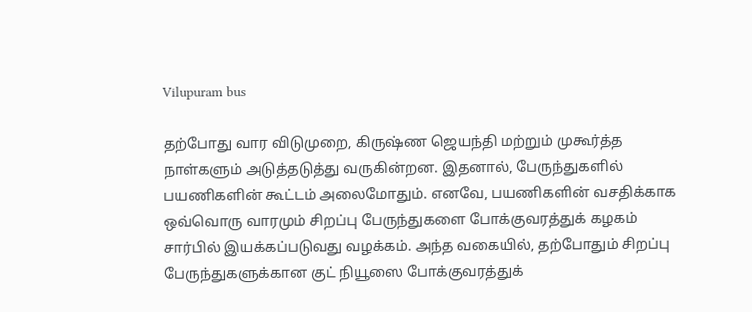Vilupuram bus

தற்போது வார விடுமுறை, கிருஷ்ண ஜெயந்தி மற்றும் முகூர்த்த நாள்களும் அடுத்தடுத்து வருகின்றன. இதனால், பேருந்துகளில் பயணிகளின் கூட்டம் அலைமோதும். எனவே, பயணிகளின் வசதிக்காக ஒவ்வொரு வாரமும் சிறப்பு பேருந்துகளை போக்குவரத்துக் கழகம் சார்பில் இயக்கப்படுவது வழக்கம். அந்த வகையில், தற்போதும் சிறப்பு பேருந்துகளுக்கான குட் நியூஸை போக்குவரத்துக்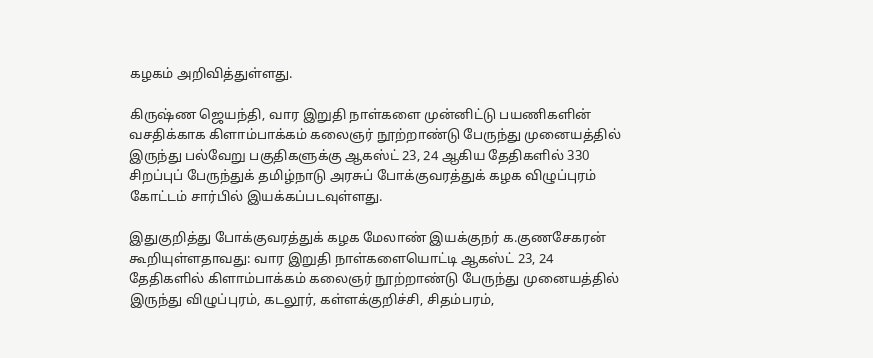கழகம் அறிவித்துள்ளது.

கிருஷ்ண ஜெயந்தி, வார இறுதி நாள்களை முன்னிட்டு பயணிகளின் வசதிக்காக கிளாம்பாக்கம் கலைஞர் நூற்றாண்டு பேருந்து முனையத்தில் இருந்து பல்வேறு பகுதிகளுக்கு ஆகஸ்ட் 23, 24 ஆகிய தேதிகளில் 330 சிறப்புப் பேருந்துக் தமிழ்நாடு அரசுப் போக்குவரத்துக் கழக விழுப்புரம் கோட்டம் சார்பில் இயக்கப்படவுள்ளது.

இதுகுறித்து போக்குவரத்துக் கழக மேலாண் இயக்குநர் க.குணசேகரன் கூறியுள்ளதாவது: வார இறுதி நாள்களையொட்டி ஆகஸ்ட் 23, 24 தேதிகளில் கிளாம்பாக்கம் கலைஞர் நூற்றாண்டு பேருந்து முனையத்தில் இருந்து விழுப்புரம், கடலூர், கள்ளக்குறிச்சி, சிதம்பரம்,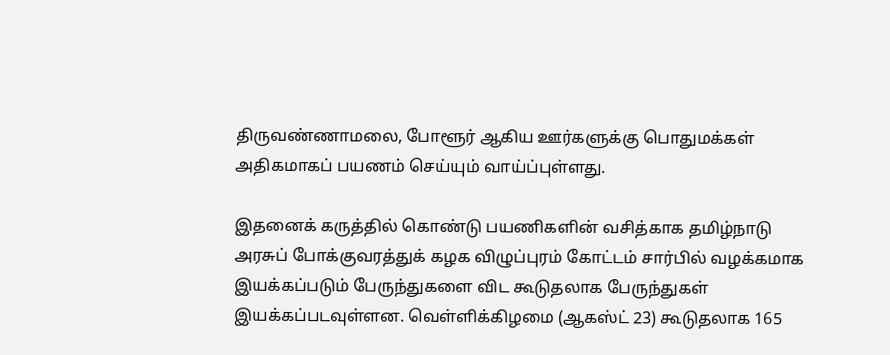திருவண்ணாமலை, போளூர் ஆகிய ஊர்களுக்கு பொதுமக்கள் அதிகமாகப் பயணம் செய்யும் வாய்ப்புள்ளது.

இதனைக் கருத்தில் கொண்டு பயணிகளின் வசித்காக தமிழ்நாடு அரசுப் போக்குவரத்துக் கழக விழுப்புரம் கோட்டம் சார்பில் வழக்கமாக இயக்கப்படும் பேருந்துகளை விட கூடுதலாக பேருந்துகள் இயக்கப்படவுள்ளன. வெள்ளிக்கிழமை (ஆகஸ்ட் 23) கூடுதலாக 165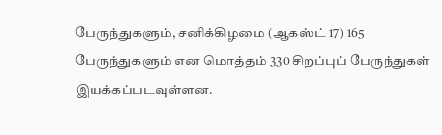பேருந்துகளும், சனிக்கிழமை (ஆகஸ்ட் 17) 165 பேருந்துகளும் என மொத்தம் 330 சிறப்புப் பேருந்துகள் இயக்கப்படவுள்ளன.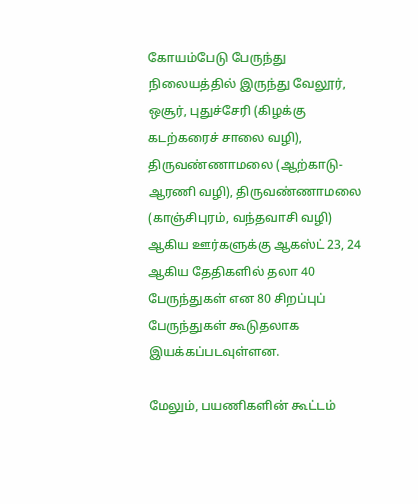கோயம்பேடு பேருந்து நிலையத்தில் இருந்து வேலூர், ஒசூர், புதுச்சேரி (கிழக்கு கடற்கரைச் சாலை வழி), திருவண்ணாமலை (ஆற்காடு-ஆரணி வழி), திருவண்ணாமலை (காஞ்சிபுரம், வந்தவாசி வழி) ஆகிய ஊர்களுக்கு ஆகஸ்ட் 23, 24 ஆகிய தேதிகளில் தலா 40 பேருந்துகள் என 80 சிறப்புப் பேருந்துகள் கூடுதலாக இயக்கப்படவுள்ளன.

மேலும், பயணிகளின் கூட்டம்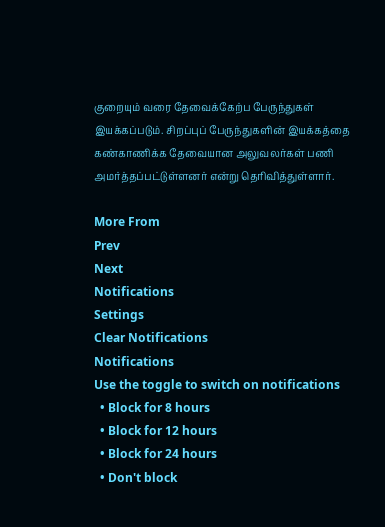குறையும் வரை தேவைக்கேற்ப பேருந்துகள் இயக்கப்படும். சிறப்புப் பேருந்துகளின் இயக்கத்தை கண்காணிக்க தேவையான அலுவலர்கள் பணி அமர்த்தப்பட்டுள்ளனர் என்று தெரிவித்துள்ளார்.

More From
Prev
Next
Notifications
Settings
Clear Notifications
Notifications
Use the toggle to switch on notifications
  • Block for 8 hours
  • Block for 12 hours
  • Block for 24 hours
  • Don't block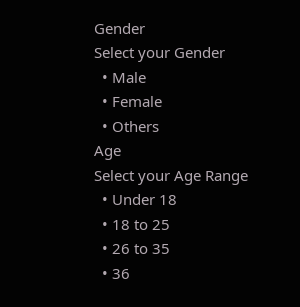Gender
Select your Gender
  • Male
  • Female
  • Others
Age
Select your Age Range
  • Under 18
  • 18 to 25
  • 26 to 35
  • 36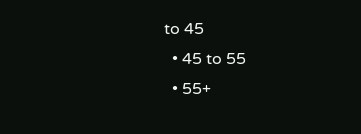to 45
  • 45 to 55
  • 55+